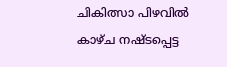ചികിത്സാ പിഴവില്‍ കാഴ്ച നഷ്ടപ്പെട്ട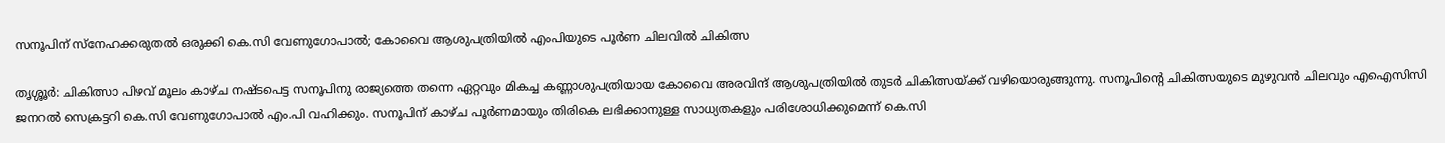സനൂപിന് സ്‌നേഹക്കരുതല്‍ ഒരുക്കി കെ.സി വേണുഗോപാല്‍; കോവൈ ആശുപത്രിയില്‍ എംപിയുടെ പൂര്‍ണ ചിലവില്‍ ചികിത്സ

തൃശ്ശൂര്‍: ചികിത്സാ പിഴവ് മൂലം കാഴ്ച നഷ്ടപെട്ട സനൂപിനു രാജ്യത്തെ തന്നെ ഏറ്റവും മികച്ച കണ്ണാശുപത്രിയായ കോവൈ അരവിന്ദ് ആശുപത്രിയില്‍ തുടര്‍ ചികിത്സയ്ക്ക് വഴിയൊരുങ്ങുന്നു. സനൂപിന്റെ ചികിത്സയുടെ മുഴുവന്‍ ചിലവും എഐസിസി ജനറല്‍ സെക്രട്ടറി കെ.സി വേണുഗോപാല്‍ എം.പി വഹിക്കും. സനൂപിന് കാഴ്ച പൂര്‍ണമായും തിരികെ ലഭിക്കാനുള്ള സാധ്യതകളും പരിശോധിക്കുമെന്ന് കെ.സി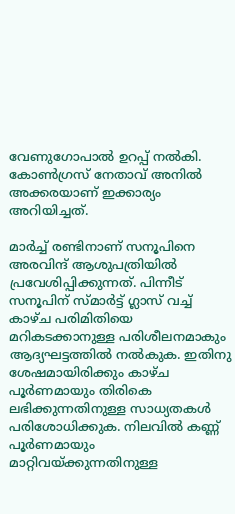വേണുഗോപാല്‍ ഉറപ്പ് നല്‍കി. കോണ്‍ഗ്രസ് നേതാവ് അനില്‍ അക്കരയാണ് ഇക്കാര്യം അറിയിച്ചത്.

മാര്‍ച്ച് രണ്ടിനാണ് സനൂപിനെ അരവിന്ദ് ആശുപത്രിയില്‍ പ്രവേശിപ്പിക്കുന്നത്. പിന്നീട് സനൂപിന് സ്മാര്‍ട്ട് ഗ്ലാസ് വച്ച് കാഴ്ച പരിമിതിയെ മറികടക്കാനുള്ള പരിശീലനമാകും ആദ്യഘട്ടത്തില്‍ നല്‍കുക. ഇതിനു ശേഷമായിരിക്കും കാഴ്ച പൂര്‍ണമായും തിരികെ ലഭിക്കുന്നതിനുള്ള സാധ്യതകള്‍ പരിശോധിക്കുക. നിലവില്‍ കണ്ണ് പൂര്‍ണമായും മാറ്റിവയ്ക്കുന്നതിനുള്ള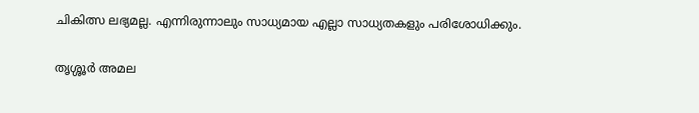ചികിത്സ ലഭ്യമല്ല. എന്നിരുന്നാലും സാധ്യമായ എല്ലാ സാധ്യതകളും പരിശോധിക്കും.

തൃശ്ശൂര്‍ അമല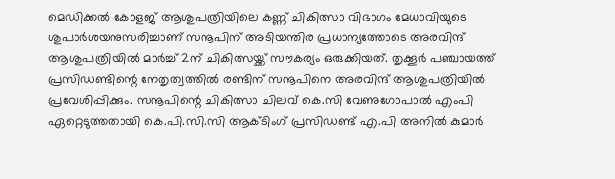മെഡിക്കല്‍ കോളജ് ആശുപത്രിയിലെ കണ്ണ് ചികിത്സാ വിഭാഗം മേധാവിയുടെ ശുപാര്‍ശയനുസരിച്ചാണ് സനൂപിന് അടിയന്തിര പ്രധാന്യത്തോടെ അരവിന്ദ് ആശുപത്രിയില്‍ മാര്‍ച്ച് 2ന് ചികിത്സയ്ക്ക് സൗകര്യം ഒരുക്കിയത്. തൃക്കൂര്‍ പഞ്ചായത്ത് പ്രസിഡണ്ടിന്റെ നേതൃത്വത്തില്‍ രണ്ടിന് സനൂപിനെ അരവിന്ദ് ആശുപത്രിയില്‍ പ്രവേശിപ്പിക്കും. സനൂപിന്റെ ചികിത്സാ ചിലവ് കെ.സി വേണുഗോപാല്‍ എംപി ഏറ്റെടുത്തതായി കെ.പി.സി.സി ആക്ടിംഗ് പ്രസിഡണ്ട് എ.പി അനില്‍ കുമാര്‍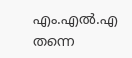എം.എല്‍.എ തന്നെ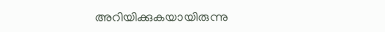അറിയിക്കുകയായിരുന്നു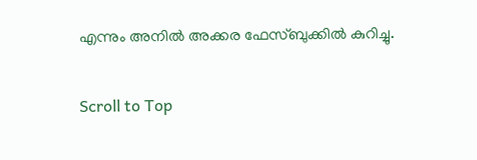എന്നും അനില്‍ അക്കര ഫേസ്ബുക്കില്‍ കുറിച്ചു.

Scroll to Top